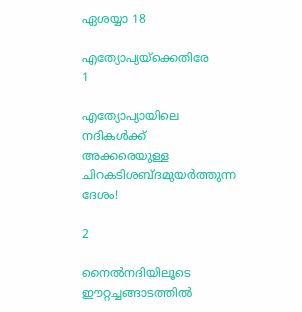ഏശയ്യാ 18

എത്യോപ്യയ്‌ക്കെതിരേ
1

എത്യോപ്യായിലെ നദികള്‍ക്ക് അക്കരെയുള്ള ചിറകടിശബ്ദമുയര്‍ത്തുന്ന ദേശം!

2

നൈല്‍നദിയിലൂടെ ഈറ്റച്ചങ്ങാടത്തില്‍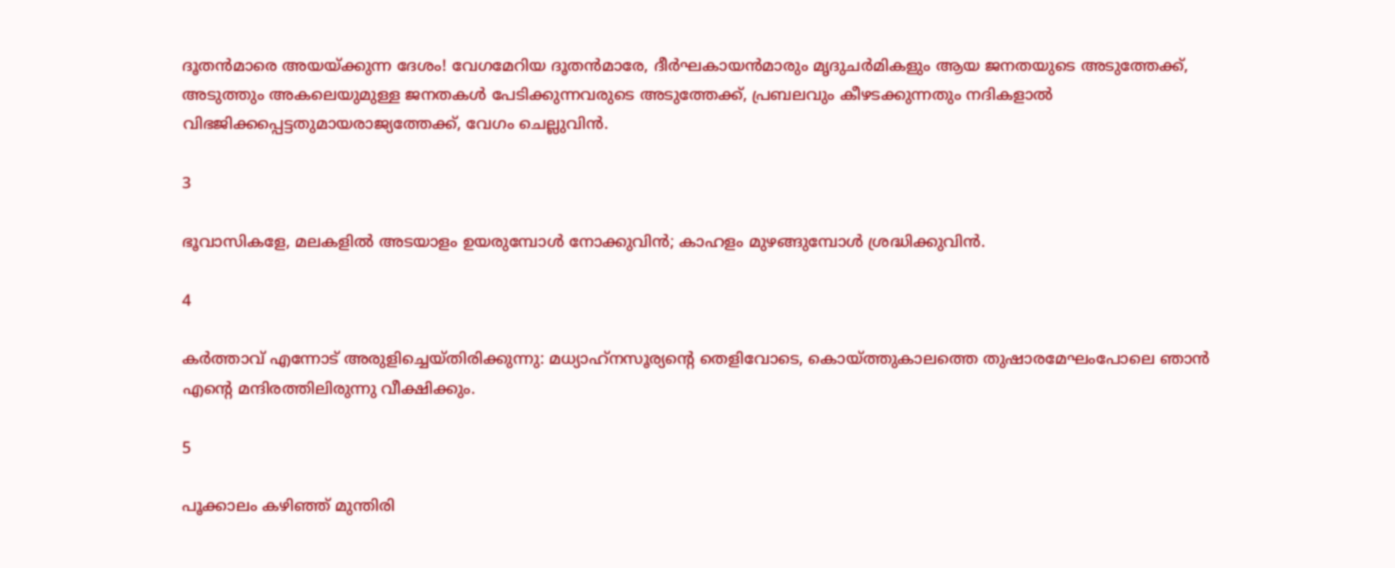ദൂതന്‍മാരെ അയയ്ക്കുന്ന ദേശം! വേഗമേറിയ ദൂതന്‍മാരേ, ദീര്‍ഘകായന്‍മാരും മൃദുചര്‍മികളും ആയ ജനതയുടെ അടുത്തേക്ക്, അടുത്തും അകലെയുമുള്ള ജനതകള്‍ പേടിക്കുന്നവരുടെ അടുത്തേക്ക്, പ്രബലവും കീഴടക്കുന്നതും നദികളാല്‍ വിഭജിക്കപ്പെട്ടതുമായരാജ്യത്തേക്ക്, വേഗം ചെല്ലുവിന്‍.

3

ഭൂവാസികളേ, മലകളില്‍ അടയാളം ഉയരുമ്പോള്‍ നോക്കുവിന്‍; കാഹളം മുഴങ്ങുമ്പോള്‍ ശ്രദ്ധിക്കുവിന്‍.

4

കര്‍ത്താവ് എന്നോട് അരുളിച്ചെയ്തിരിക്കുന്നു: മധ്യാഹ്‌നസൂര്യന്റെ തെളിവോടെ, കൊയ്ത്തുകാലത്തെ തുഷാരമേഘംപോലെ ഞാന്‍ എന്റെ മന്ദിരത്തിലിരുന്നു വീക്ഷിക്കും.

5

പൂക്കാലം കഴിഞ്ഞ് മുന്തിരി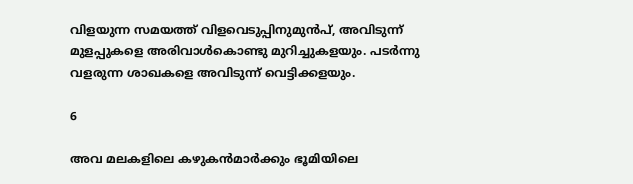വിളയുന്ന സമയത്ത് വിളവെടുപ്പിനുമുന്‍പ്, അവിടുന്ന് മുളപ്പുകളെ അരിവാള്‍കൊണ്ടു മുറിച്ചുകളയും. പടര്‍ന്നു വളരുന്ന ശാഖകളെ അവിടുന്ന് വെട്ടിക്കളയും.

6

അവ മലകളിലെ കഴുകന്‍മാര്‍ക്കും ഭൂമിയിലെ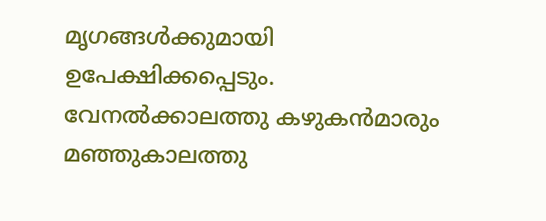മൃഗങ്ങള്‍ക്കുമായി ഉപേക്ഷിക്കപ്പെടും. വേനല്‍ക്കാലത്തു കഴുകന്‍മാരും മഞ്ഞുകാലത്തു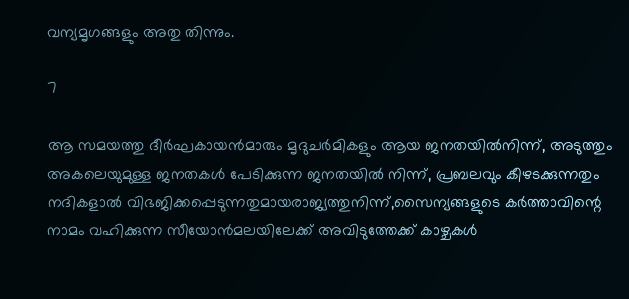വന്യമൃഗങ്ങളും അതു തിന്നും.

7

ആ സമയത്തു ദീര്‍ഘകായന്‍മാരും മൃദുചര്‍മികളും ആയ ജനതയില്‍നിന്ന്, അടുത്തും അകലെയുമുള്ള ജനതകള്‍ പേടിക്കുന്ന ജനതയില്‍ നിന്ന്, പ്രബലവും കീഴടക്കുന്നതും നദികളാല്‍ വിഭജിക്കപ്പെടുന്നതുമായരാജ്യത്തുനിന്ന്,സൈന്യങ്ങളുടെ കര്‍ത്താവിന്റെ നാമം വഹിക്കുന്ന സീയോന്‍മലയിലേക്ക് അവിടുത്തേക്ക് കാഴ്ചകള്‍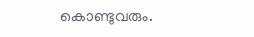കൊണ്ടുവരും.